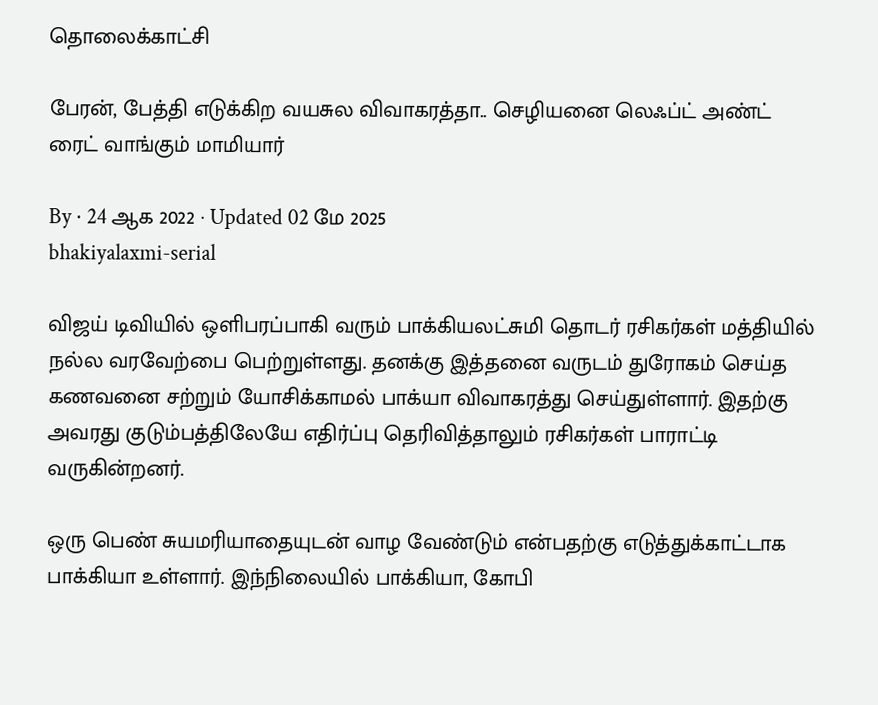தொலைக்காட்சி

பேரன், பேத்தி எடுக்கிற வயசுல விவாகரத்தா.. செழியனை லெஃப்ட் அண்ட் ரைட் வாங்கும் மாமியார்

By · 24 ஆக 2022 · Updated 02 மே 2025
bhakiyalaxmi-serial

விஜய் டிவியில் ஒளிபரப்பாகி வரும் பாக்கியலட்சுமி தொடர் ரசிகர்கள் மத்தியில் நல்ல வரவேற்பை பெற்றுள்ளது. தனக்கு இத்தனை வருடம் துரோகம் செய்த கணவனை சற்றும் யோசிக்காமல் பாக்யா விவாகரத்து செய்துள்ளார். இதற்கு அவரது குடும்பத்திலேயே எதிர்ப்பு தெரிவித்தாலும் ரசிகர்கள் பாராட்டி வருகின்றனர்.

ஒரு பெண் சுயமரியாதையுடன் வாழ வேண்டும் என்பதற்கு எடுத்துக்காட்டாக பாக்கியா உள்ளார். இந்நிலையில் பாக்கியா, கோபி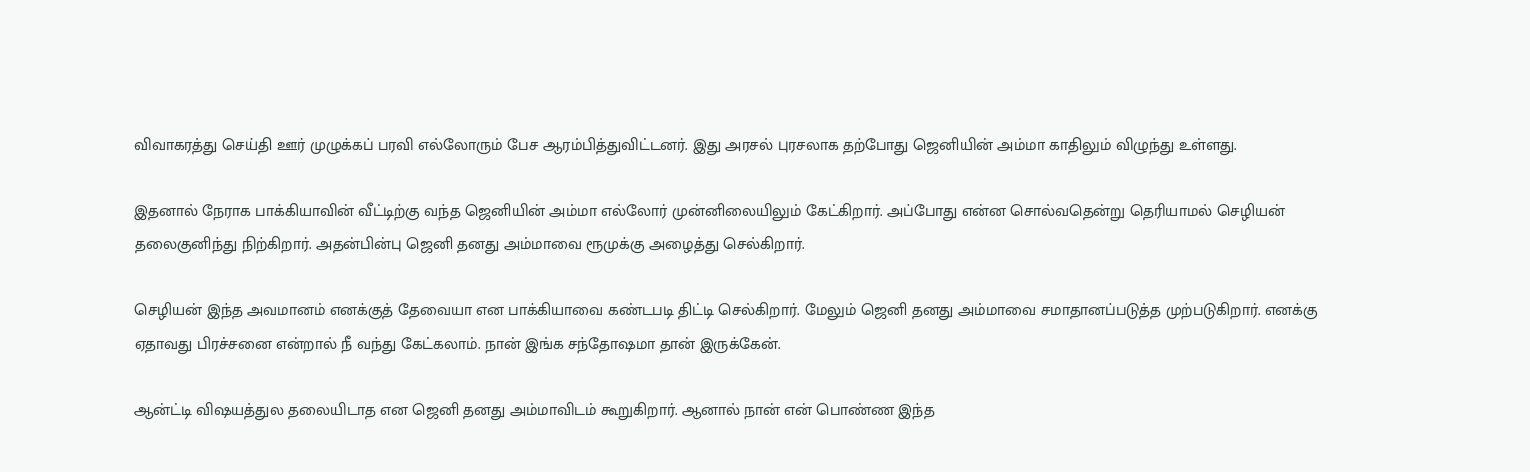விவாகரத்து செய்தி ஊர் முழுக்கப் பரவி எல்லோரும் பேச ஆரம்பித்துவிட்டனர். இது அரசல் புரசலாக தற்போது ஜெனியின் அம்மா காதிலும் விழுந்து உள்ளது.

இதனால் நேராக பாக்கியாவின் வீட்டிற்கு வந்த ஜெனியின் அம்மா எல்லோர் முன்னிலையிலும் கேட்கிறார். அப்போது என்ன சொல்வதென்று தெரியாமல் செழியன் தலைகுனிந்து நிற்கிறார். அதன்பின்பு ஜெனி தனது அம்மாவை ரூமுக்கு அழைத்து செல்கிறார்.

செழியன் இந்த அவமானம் எனக்குத் தேவையா என பாக்கியாவை கண்டபடி திட்டி செல்கிறார். மேலும் ஜெனி தனது அம்மாவை சமாதானப்படுத்த முற்படுகிறார். எனக்கு ஏதாவது பிரச்சனை என்றால் நீ வந்து கேட்கலாம். நான் இங்க சந்தோஷமா தான் இருக்கேன்.

ஆன்ட்டி விஷயத்துல தலையிடாத என ஜெனி தனது அம்மாவிடம் கூறுகிறார். ஆனால் நான் என் பொண்ண இந்த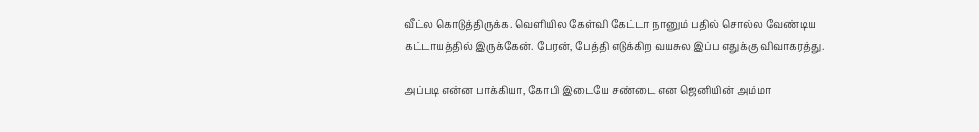வீட்ல கொடுத்திருக்க. வெளியில கேள்வி கேட்டா நானும் பதில் சொல்ல வேண்டிய கட்டாயத்தில் இருக்கேன். பேரன், பேத்தி எடுக்கிற வயசுல இப்ப எதுக்கு விவாகரத்து.

அப்படி என்ன பாக்கியா, கோபி இடையே சண்டை என ஜெனியின் அம்மா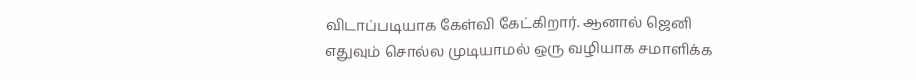விடாப்படியாக கேள்வி கேட்கிறார். ஆனால் ஜெனி எதுவும் சொல்ல முடியாமல் ஒரு வழியாக சமாளிக்க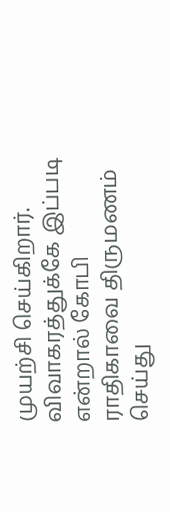முயற்சி செய்கிறார். விவாகரத்துக்கே இப்படி என்றால் கோபி ராதிகாவை திருமணம் செய்து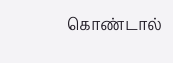கொண்டால்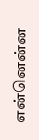என்னென்ன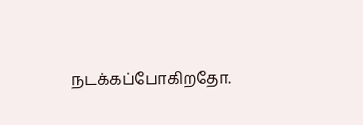நடக்கப்போகிறதோ.